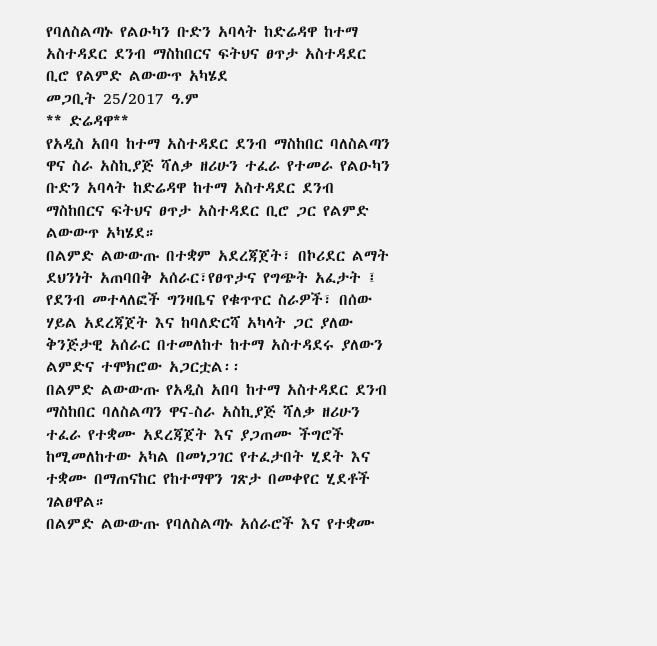የባለስልጣኑ የልዑካን ቡድን አባላት ከድሬዳዋ ከተማ አስተዳደር ደንብ ማስከበርና ፍትህና ፀጥታ አስተዳደር ቢሮ የልምድ ልውውጥ አካሄደ
መጋቢት 25/2017 ዓ.ም
** ድሬዳዋ**
የአዲስ አበባ ከተማ አስተዳደር ደንብ ማስከበር ባለስልጣን ዋና ስራ አስኪያጅ ሻለቃ ዘሪሁን ተፈራ የተመራ የልዑካን ቡድን አባላት ከድሬዳዋ ከተማ አስተዳደር ደንብ ማስከበርና ፍትህና ፀጥታ አስተዳደር ቢሮ ጋር የልምድ ልውውጥ አካሄደ።
በልምድ ልውውጡ በተቋም አደረጃጀት፣ በኮሪደር ልማት ደህንነት አጠባበቅ አሰራር፣የፀጥታና የግጭት አፈታት ፤ የደንብ መተላለፎች ግንዛቤና የቁጥጥር ስራዎች፣ በሰው ሃይል አደረጃጀት እና ከባለድርሻ አካላት ጋር ያለው ቅንጅታዊ አሰራር በተመለከተ ከተማ አስተዳደሩ ያለውን ልምድና ተሞክሮው አጋርቷል፡፡
በልምድ ልውውጡ የአዲስ አበባ ከተማ አስተዳደር ደንብ ማስከበር ባለስልጣን ዋና-ስራ አስኪያጅ ሻለቃ ዘሪሁን ተፈራ የተቋሙ አደረጃጀት እና ያጋጠሙ ችግሮች ከሚመለከተው አካል በመነጋገር የተፈታበት ሂደት እና ተቋሙ በማጠናከር የከተማዋን ገጽታ በመቀየር ሂደቶች ገልፀዋል።
በልምድ ልውውጡ የባለስልጣኑ አሰራሮች እና የተቋሙ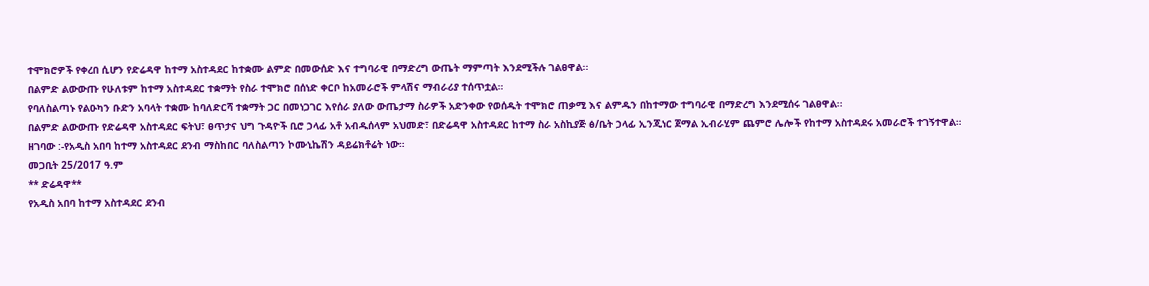ተሞክሮዎች የቀረበ ሲሆን የድሬዳዋ ከተማ አስተዳደር ከተቋሙ ልምድ በመውሰድ እና ተግባራዊ በማድረግ ውጤት ማምጣት እንደሚችሉ ገልፀዋል፡፡
በልምድ ልውውጡ የሁለቱም ከተማ አስተዳደር ተቋማት የስራ ተሞክሮ በሰነድ ቀርቦ ከአመራሮች ምላሽና ማብራሪያ ተሰጥቷል።
የባለስልጣኑ የልዑካን ቡድን አባላት ተቋሙ ከባለድርሻ ተቋማት ጋር በመነጋገር እየሰራ ያለው ውጤታማ ስራዎች አድንቀው የወሰዱት ተሞክሮ ጠቃሚ እና ልምዱን በከተማው ተግባራዊ በማድረግ እንደሚሰሩ ገልፀዋል፡፡
በልምድ ልውውጡ የድሬዳዋ አስተዳደር ፍትህ፣ ፀጥታና ህግ ጉዳዮች ቢሮ ኃላፊ አቶ አብዱሰላም አህመድ፣ በድሬዳዋ አስተዳደር ከተማ ስራ አስኪያጅ ፅ/ቤት ኃላፊ ኢንጂነር ጀማል ኢብራሂም ጨምሮ ሌሎች የከተማ አስተዳደሩ አመራሮች ተገኝተዋል።
ዘገባው :-የአዲስ አበባ ከተማ አስተዳደር ደንብ ማስከበር ባለስልጣን ኮሙኒኬሽን ዳይሬክቶሬት ነው።
መጋቢት 25/2017 ዓ.ም
** ድሬዳዋ**
የአዲስ አበባ ከተማ አስተዳደር ደንብ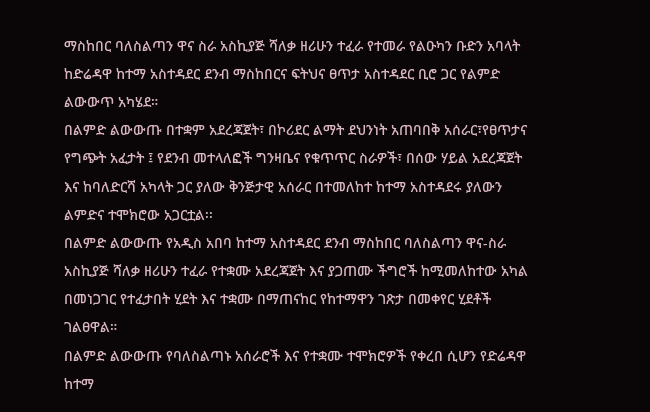ማስከበር ባለስልጣን ዋና ስራ አስኪያጅ ሻለቃ ዘሪሁን ተፈራ የተመራ የልዑካን ቡድን አባላት ከድሬዳዋ ከተማ አስተዳደር ደንብ ማስከበርና ፍትህና ፀጥታ አስተዳደር ቢሮ ጋር የልምድ ልውውጥ አካሄደ።
በልምድ ልውውጡ በተቋም አደረጃጀት፣ በኮሪደር ልማት ደህንነት አጠባበቅ አሰራር፣የፀጥታና የግጭት አፈታት ፤ የደንብ መተላለፎች ግንዛቤና የቁጥጥር ስራዎች፣ በሰው ሃይል አደረጃጀት እና ከባለድርሻ አካላት ጋር ያለው ቅንጅታዊ አሰራር በተመለከተ ከተማ አስተዳደሩ ያለውን ልምድና ተሞክሮው አጋርቷል፡፡
በልምድ ልውውጡ የአዲስ አበባ ከተማ አስተዳደር ደንብ ማስከበር ባለስልጣን ዋና-ስራ አስኪያጅ ሻለቃ ዘሪሁን ተፈራ የተቋሙ አደረጃጀት እና ያጋጠሙ ችግሮች ከሚመለከተው አካል በመነጋገር የተፈታበት ሂደት እና ተቋሙ በማጠናከር የከተማዋን ገጽታ በመቀየር ሂደቶች ገልፀዋል።
በልምድ ልውውጡ የባለስልጣኑ አሰራሮች እና የተቋሙ ተሞክሮዎች የቀረበ ሲሆን የድሬዳዋ ከተማ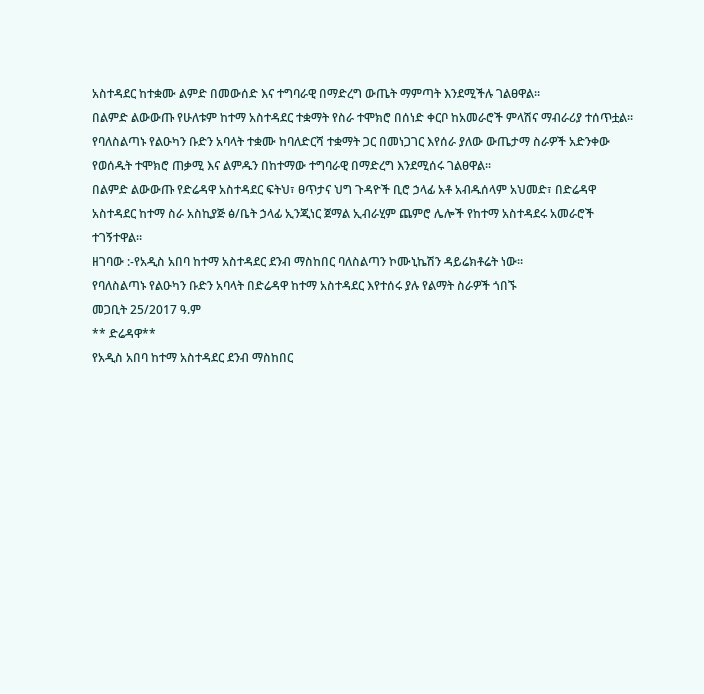አስተዳደር ከተቋሙ ልምድ በመውሰድ እና ተግባራዊ በማድረግ ውጤት ማምጣት እንደሚችሉ ገልፀዋል፡፡
በልምድ ልውውጡ የሁለቱም ከተማ አስተዳደር ተቋማት የስራ ተሞክሮ በሰነድ ቀርቦ ከአመራሮች ምላሽና ማብራሪያ ተሰጥቷል።
የባለስልጣኑ የልዑካን ቡድን አባላት ተቋሙ ከባለድርሻ ተቋማት ጋር በመነጋገር እየሰራ ያለው ውጤታማ ስራዎች አድንቀው የወሰዱት ተሞክሮ ጠቃሚ እና ልምዱን በከተማው ተግባራዊ በማድረግ እንደሚሰሩ ገልፀዋል፡፡
በልምድ ልውውጡ የድሬዳዋ አስተዳደር ፍትህ፣ ፀጥታና ህግ ጉዳዮች ቢሮ ኃላፊ አቶ አብዱሰላም አህመድ፣ በድሬዳዋ አስተዳደር ከተማ ስራ አስኪያጅ ፅ/ቤት ኃላፊ ኢንጂነር ጀማል ኢብራሂም ጨምሮ ሌሎች የከተማ አስተዳደሩ አመራሮች ተገኝተዋል።
ዘገባው :-የአዲስ አበባ ከተማ አስተዳደር ደንብ ማስከበር ባለስልጣን ኮሙኒኬሽን ዳይሬክቶሬት ነው።
የባለስልጣኑ የልዑካን ቡድን አባላት በድሬዳዋ ከተማ አስተዳደር እየተሰሩ ያሉ የልማት ስራዎች ጎበኙ
መጋቢት 25/2017 ዓ.ም
** ድሬዳዋ**
የአዲስ አበባ ከተማ አስተዳደር ደንብ ማስከበር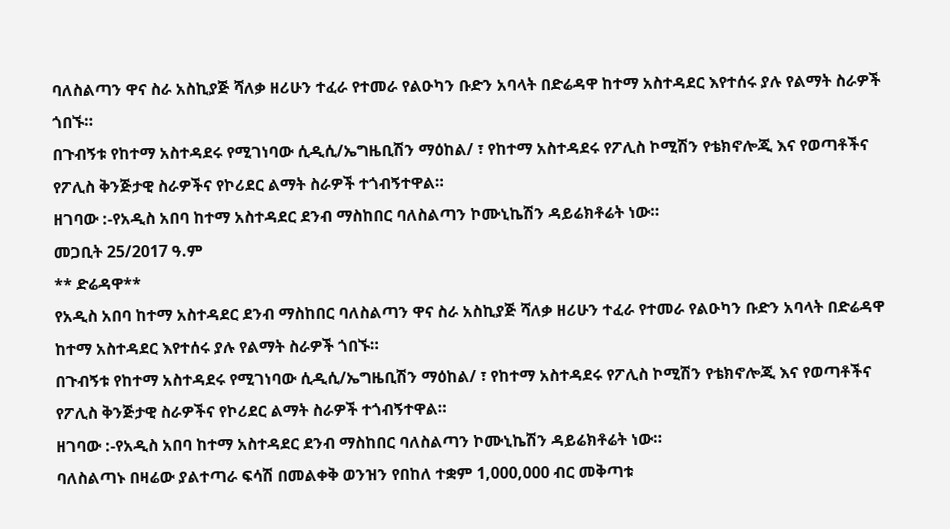ባለስልጣን ዋና ስራ አስኪያጅ ሻለቃ ዘሪሁን ተፈራ የተመራ የልዑካን ቡድን አባላት በድሬዳዋ ከተማ አስተዳደር እየተሰሩ ያሉ የልማት ስራዎች ጎበኙ።
በጉብኝቱ የከተማ አስተዳደሩ የሚገነባው ሲዲሲ/ኤግዜቢሽን ማዕከል/ ፣ የከተማ አስተዳደሩ የፖሊስ ኮሚሽን የቴክኖሎጂ እና የወጣቶችና የፖሊስ ቅንጅታዊ ስራዎችና የኮሪደር ልማት ስራዎች ተጎብኝተዋል።
ዘገባው :-የአዲስ አበባ ከተማ አስተዳደር ደንብ ማስከበር ባለስልጣን ኮሙኒኬሽን ዳይሬክቶሬት ነው።
መጋቢት 25/2017 ዓ.ም
** ድሬዳዋ**
የአዲስ አበባ ከተማ አስተዳደር ደንብ ማስከበር ባለስልጣን ዋና ስራ አስኪያጅ ሻለቃ ዘሪሁን ተፈራ የተመራ የልዑካን ቡድን አባላት በድሬዳዋ ከተማ አስተዳደር እየተሰሩ ያሉ የልማት ስራዎች ጎበኙ።
በጉብኝቱ የከተማ አስተዳደሩ የሚገነባው ሲዲሲ/ኤግዜቢሽን ማዕከል/ ፣ የከተማ አስተዳደሩ የፖሊስ ኮሚሽን የቴክኖሎጂ እና የወጣቶችና የፖሊስ ቅንጅታዊ ስራዎችና የኮሪደር ልማት ስራዎች ተጎብኝተዋል።
ዘገባው :-የአዲስ አበባ ከተማ አስተዳደር ደንብ ማስከበር ባለስልጣን ኮሙኒኬሽን ዳይሬክቶሬት ነው።
ባለስልጣኑ በዛሬው ያልተጣራ ፍሳሽ በመልቀቅ ወንዝን የበከለ ተቋም 1,000,000 ብር መቅጣቱ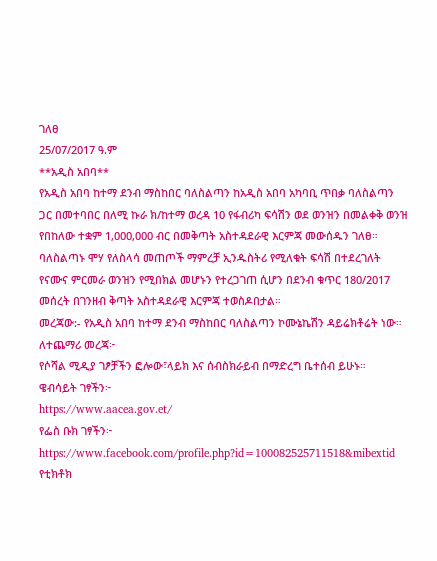ገለፀ
25/07/2017 ዓ.ም
**አዲስ አበባ**
የአዲስ አበባ ከተማ ደንብ ማስከበር ባለስልጣን ከአዲስ አበባ አካባቢ ጥበቃ ባለስልጣን ጋር በመተባበር በለሚ ኩራ ክ/ከተማ ወረዳ 10 የፋብሪካ ፍሳሽን ወደ ወንዝን በመልቀቅ ወንዝ የበከለው ተቋም 1,000,000 ብር በመቅጣት አስተዳደራዊ እርምጃ መውሰዱን ገለፀ።
ባለስልጣኑ ሞሃ የለስላሳ መጠጦች ማምረቻ ኢንዱስትሪ የሚለቁት ፍሳሽ በተደረገለት የናሙና ምርመራ ወንዝን የሚበክል መሆኑን የተረጋገጠ ሲሆን በደንብ ቁጥር 180/2017 መሰረት በገንዘብ ቅጣት አስተዳደራዊ እርምጃ ተወስዶበታል።
መረጃው:- የአዲስ አበባ ከተማ ደንብ ማስከበር ባለስልጣን ኮሙኔኬሽን ዳይሬክቶሬት ነው።
ለተጨማሪ መረጃ፦
የሶሻል ሚዲያ ገፆቻችን ፎሎው፣ላይክ እና ሰብስክራይብ በማድረግ ቤተሰብ ይሁኑ።
ዌብሳይት ገፃችን፦
https://www.aacea.gov.et/
የፌስ ቡክ ገፃችን፦
https://www.facebook.com/profile.php?id=100082525711518&mibextid
የቲክቶክ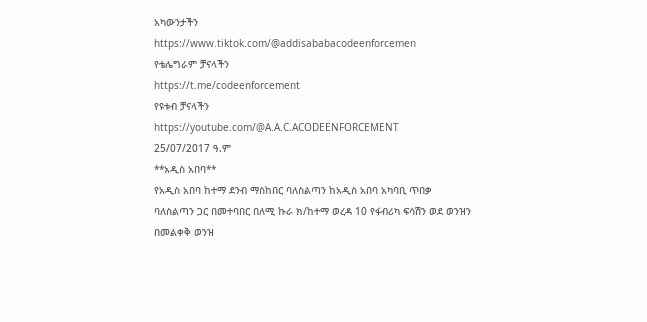አካውንታችን
https://www.tiktok.com/@addisababacodeenforcemen
የቴሌግራም ቻናላችን
https://t.me/codeenforcement
የዩቱብ ቻናላችን
https://youtube.com/@A.A.C.ACODEENFORCEMENT
25/07/2017 ዓ.ም
**አዲስ አበባ**
የአዲስ አበባ ከተማ ደንብ ማስከበር ባለስልጣን ከአዲስ አበባ አካባቢ ጥበቃ ባለስልጣን ጋር በመተባበር በለሚ ኩራ ክ/ከተማ ወረዳ 10 የፋብሪካ ፍሳሽን ወደ ወንዝን በመልቀቅ ወንዝ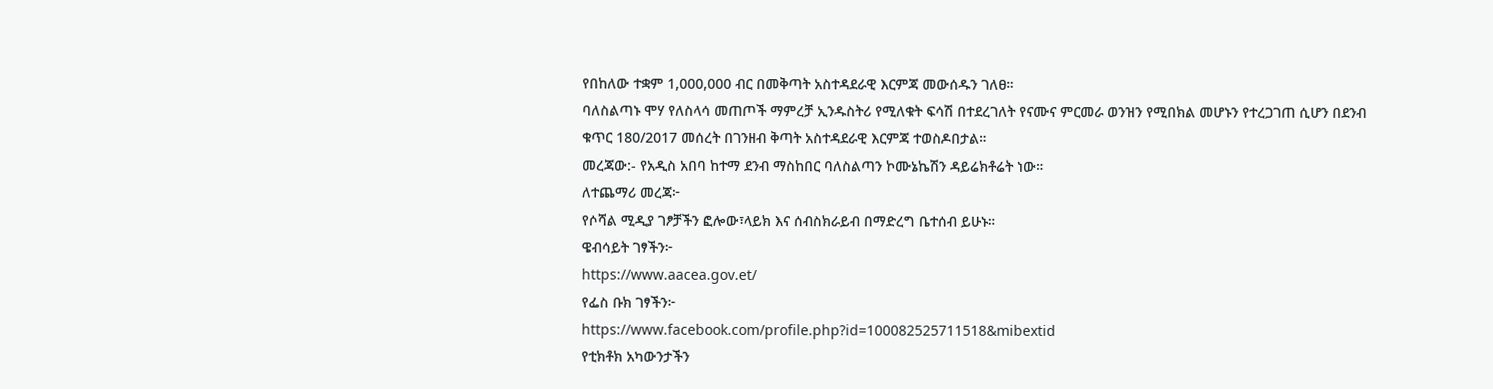የበከለው ተቋም 1,000,000 ብር በመቅጣት አስተዳደራዊ እርምጃ መውሰዱን ገለፀ።
ባለስልጣኑ ሞሃ የለስላሳ መጠጦች ማምረቻ ኢንዱስትሪ የሚለቁት ፍሳሽ በተደረገለት የናሙና ምርመራ ወንዝን የሚበክል መሆኑን የተረጋገጠ ሲሆን በደንብ ቁጥር 180/2017 መሰረት በገንዘብ ቅጣት አስተዳደራዊ እርምጃ ተወስዶበታል።
መረጃው:- የአዲስ አበባ ከተማ ደንብ ማስከበር ባለስልጣን ኮሙኔኬሽን ዳይሬክቶሬት ነው።
ለተጨማሪ መረጃ፦
የሶሻል ሚዲያ ገፆቻችን ፎሎው፣ላይክ እና ሰብስክራይብ በማድረግ ቤተሰብ ይሁኑ።
ዌብሳይት ገፃችን፦
https://www.aacea.gov.et/
የፌስ ቡክ ገፃችን፦
https://www.facebook.com/profile.php?id=100082525711518&mibextid
የቲክቶክ አካውንታችን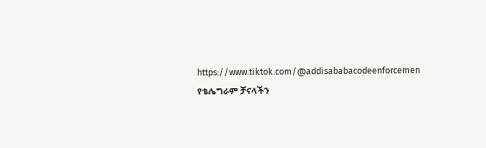https://www.tiktok.com/@addisababacodeenforcemen
የቴሌግራም ቻናላችን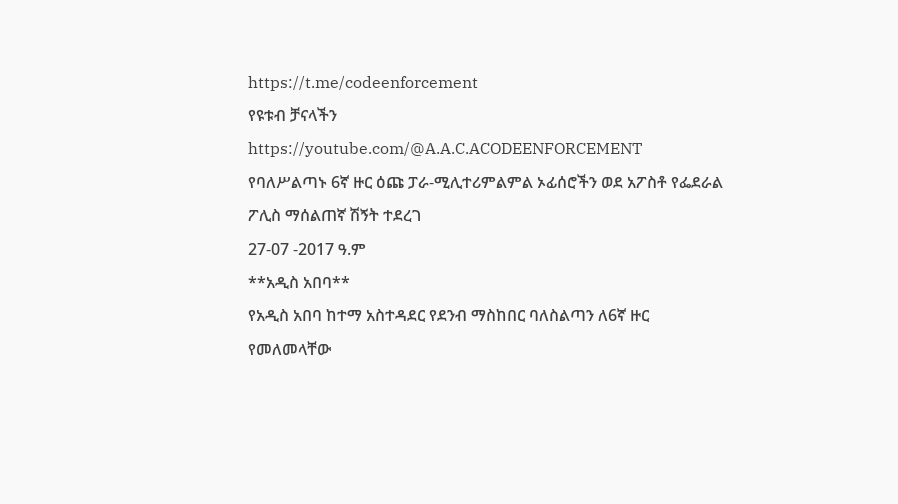https://t.me/codeenforcement
የዩቱብ ቻናላችን
https://youtube.com/@A.A.C.ACODEENFORCEMENT
የባለሥልጣኑ 6ኛ ዙር ዕጩ ፓራ-ሚሊተሪምልምል ኦፊሰሮችን ወደ አፖስቶ የፌደራል ፖሊስ ማሰልጠኛ ሽኝት ተደረገ
27-07 -2017 ዓ.ም
**አዲስ አበባ**
የአዲስ አበባ ከተማ አስተዳደር የደንብ ማስከበር ባለስልጣን ለ6ኛ ዙር የመለመላቸው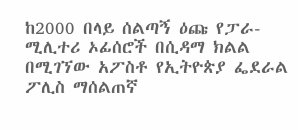ከ2000 በላይ ሰልጣኝ ዕጩ የፓራ-ሚሊተሪ ኦፊሰሮች በሲዳማ ክልል በሚገኘው አፖስቶ የኢትዮጵያ ፌደራል ፖሊስ ማሰልጠኛ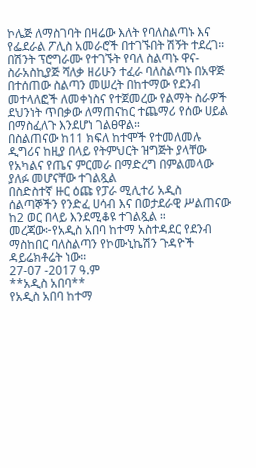ኮሌጅ ለማስገባት በዛሬው እለት የባለስልጣኑ እና የፌደራል ፖሊስ አመራሮች በተገኙበት ሽኝት ተደረገ።
በሽንት ፕሮግራሙ የተገኙት የባለ ስልጣኑ ዋና-ስራአስኪያጅ ሻለቃ ዘሪሁን ተፈራ ባለስልጣኑ በአዋጅ በተሰጠው ስልጣን መሠረት በከተማው የደንብ መተላለፎች ለመቀነስና የተጀመረው የልማት ስራዎች ደህንነት ጥበቃው ለማጠናከር ተጨማሪ የሰው ሀይል በማስፈለጉ እንደሆነ ገልፀዋል።
በስልጠናው ከ11 ክፍለ ከተሞች የተመለመሉ ዲግሪና ከዚያ በላይ የትምህርት ዝግጅት ያላቸው የአካልና የጤና ምርመራ በማድረግ በምልመላው ያለፉ መሆናቸው ተገልጿል
በስድስተኛ ዙር ዕጩ የፓራ ሚሊተሪ አዲስ ሰልጣኞችን የንድፈ ሀሳብ እና በወታደራዊ ሥልጠናው ከ2 ወር በላይ እንደሚቆዩ ተገልጿል ።
መረጃው፦የአዲስ አበባ ከተማ አስተዳደር የደንብ ማስከበር ባለስልጣን የኮሙኒኬሽን ጉዳዮች ዳይሬክቶሬት ነው።
27-07 -2017 ዓ.ም
**አዲስ አበባ**
የአዲስ አበባ ከተማ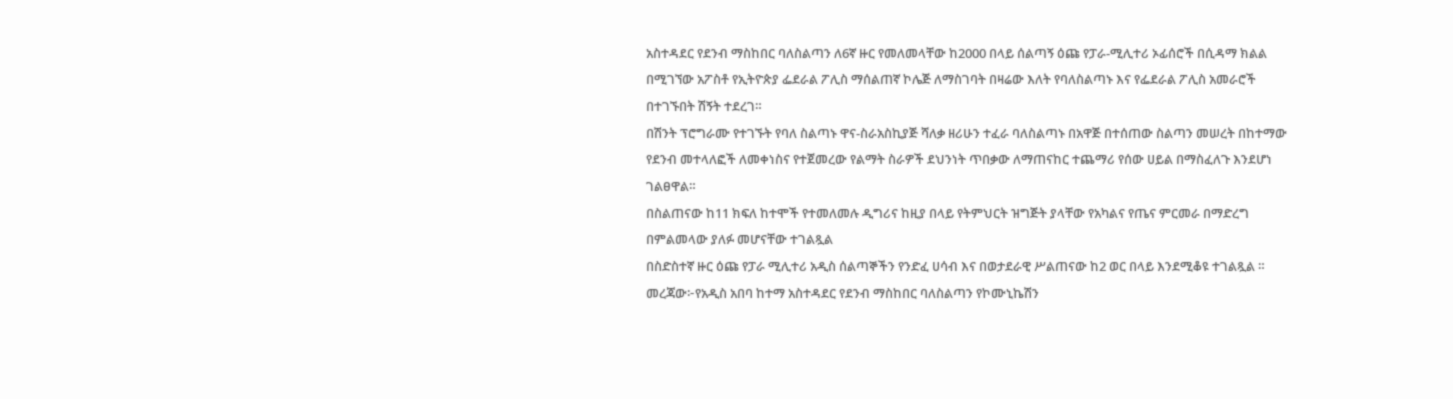አስተዳደር የደንብ ማስከበር ባለስልጣን ለ6ኛ ዙር የመለመላቸው ከ2000 በላይ ሰልጣኝ ዕጩ የፓራ-ሚሊተሪ ኦፊሰሮች በሲዳማ ክልል በሚገኘው አፖስቶ የኢትዮጵያ ፌደራል ፖሊስ ማሰልጠኛ ኮሌጅ ለማስገባት በዛሬው እለት የባለስልጣኑ እና የፌደራል ፖሊስ አመራሮች በተገኙበት ሽኝት ተደረገ።
በሽንት ፕሮግራሙ የተገኙት የባለ ስልጣኑ ዋና-ስራአስኪያጅ ሻለቃ ዘሪሁን ተፈራ ባለስልጣኑ በአዋጅ በተሰጠው ስልጣን መሠረት በከተማው የደንብ መተላለፎች ለመቀነስና የተጀመረው የልማት ስራዎች ደህንነት ጥበቃው ለማጠናከር ተጨማሪ የሰው ሀይል በማስፈለጉ እንደሆነ ገልፀዋል።
በስልጠናው ከ11 ክፍለ ከተሞች የተመለመሉ ዲግሪና ከዚያ በላይ የትምህርት ዝግጅት ያላቸው የአካልና የጤና ምርመራ በማድረግ በምልመላው ያለፉ መሆናቸው ተገልጿል
በስድስተኛ ዙር ዕጩ የፓራ ሚሊተሪ አዲስ ሰልጣኞችን የንድፈ ሀሳብ እና በወታደራዊ ሥልጠናው ከ2 ወር በላይ እንደሚቆዩ ተገልጿል ።
መረጃው፦የአዲስ አበባ ከተማ አስተዳደር የደንብ ማስከበር ባለስልጣን የኮሙኒኬሽን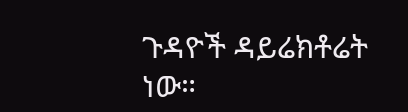ጉዳዮች ዳይሬክቶሬት ነው።